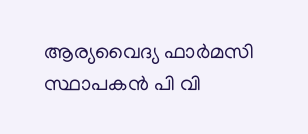ആര്യവൈദ്യ ഫാർമസി സ്ഥാപകൻ പി വി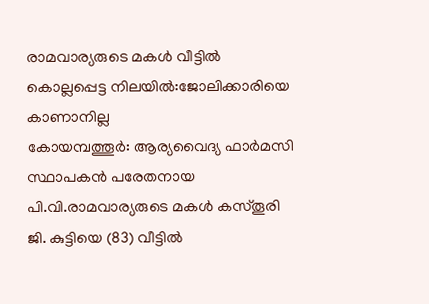രാമവാര്യരുടെ മകൾ വീട്ടിൽ കൊല്ലപ്പെട്ട നിലയിൽ:ജോലിക്കാരിയെ കാണാനില്ല
കോയമ്പത്തൂർ: ആര്യവൈദ്യ ഫാർമസി സ്ഥാപകൻ പരേതനായ പി.വി.രാമവാര്യരുടെ മകൾ കസ്തൂരി ജി. കുട്ടിയെ (83) വീട്ടിൽ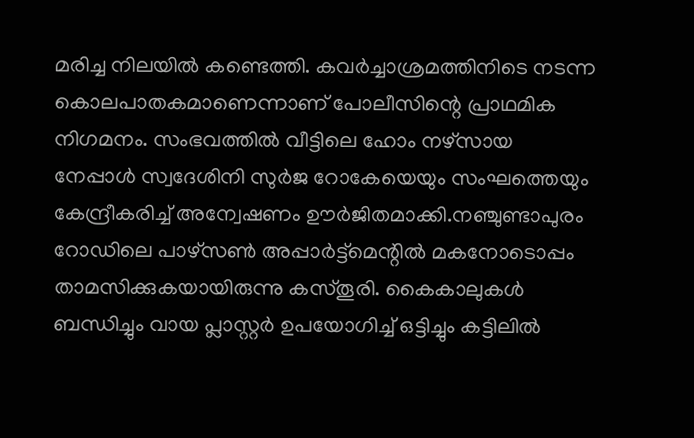മരിച്ച നിലയിൽ കണ്ടെത്തി. കവർച്ചാശ്രമത്തിനിടെ നടന്ന കൊലപാതകമാണെന്നാണ് പോലീസിന്റെ പ്രാഥമിക നിഗമനം. സംഭവത്തിൽ വീട്ടിലെ ഹോം നഴ്സായ നേപ്പാൾ സ്വദേശിനി സുർജ റോകേയെയും സംഘത്തെയും കേന്ദ്രീകരിച്ച് അന്വേഷണം ഊർജിതമാക്കി.നഞ്ചുണ്ടാപുരം റോഡിലെ പാഴ്സൺ അപ്പാർട്ട്മെന്റിൽ മകനോടൊപ്പം താമസിക്കുകയായിരുന്നു കസ്തൂരി. കൈകാലുകൾ ബന്ധിച്ചും വായ പ്ലാസ്റ്റർ ഉപയോഗിച്ച് ഒട്ടിച്ചും കട്ടിലിൽ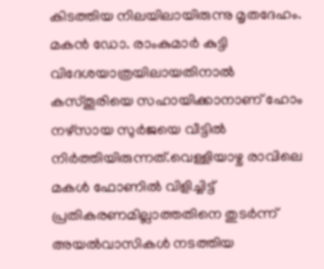കിടത്തിയ നിലയിലായിരുന്നു മൃതദേഹം. മകൻ ഡോ. രാംകുമാർ കുട്ടി വിദേശയാത്രയിലായതിനാൽ കസ്തൂരിയെ സഹായിക്കാനാണ് ഹോം നഴ്സായ സുർജയെ വീട്ടിൽ നിർത്തിയിരുന്നത്.വെള്ളിയാഴ്ച രാവിലെ മകൾ ഫോണിൽ വിളിച്ചിട്ട് പ്രതികരണമില്ലാത്തതിനെ തുടർന്ന് അയൽവാസികൾ നടത്തിയ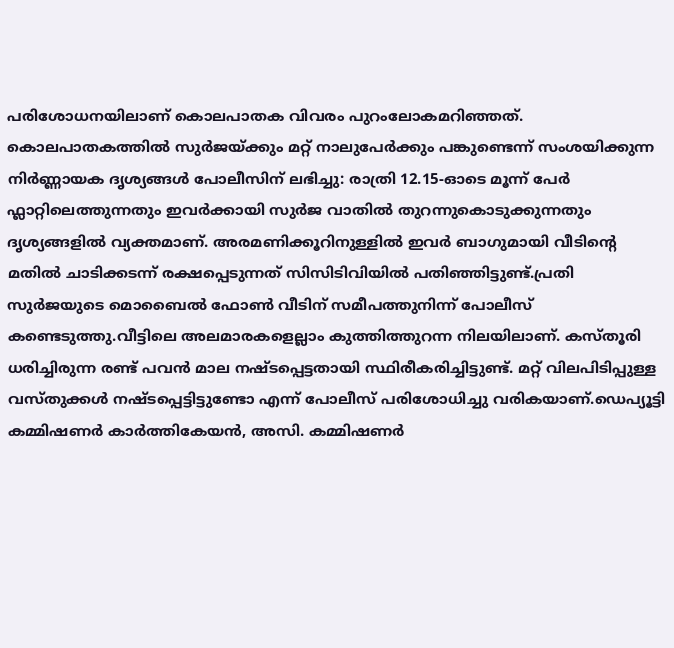പരിശോധനയിലാണ് കൊലപാതക വിവരം പുറംലോകമറിഞ്ഞത്. കൊലപാതകത്തിൽ സുർജയ്ക്കും മറ്റ് നാലുപേർക്കും പങ്കുണ്ടെന്ന് സംശയിക്കുന്ന നിർണ്ണായക ദൃശ്യങ്ങൾ പോലീസിന് ലഭിച്ചു: രാത്രി 12.15-ഓടെ മൂന്ന് പേർ ഫ്ലാറ്റിലെത്തുന്നതും ഇവർക്കായി സുർജ വാതിൽ തുറന്നുകൊടുക്കുന്നതും ദൃശ്യങ്ങളിൽ വ്യക്തമാണ്. അരമണിക്കൂറിനുള്ളിൽ ഇവർ ബാഗുമായി വീടിന്റെ മതിൽ ചാടിക്കടന്ന് രക്ഷപ്പെടുന്നത് സിസിടിവിയിൽ പതിഞ്ഞിട്ടുണ്ട്.പ്രതി സുർജയുടെ മൊബൈൽ ഫോൺ വീടിന് സമീപത്തുനിന്ന് പോലീസ് കണ്ടെടുത്തു.വീട്ടിലെ അലമാരകളെല്ലാം കുത്തിത്തുറന്ന നിലയിലാണ്. കസ്തൂരി ധരിച്ചിരുന്ന രണ്ട് പവൻ മാല നഷ്ടപ്പെട്ടതായി സ്ഥിരീകരിച്ചിട്ടുണ്ട്. മറ്റ് വിലപിടിപ്പുള്ള വസ്തുക്കൾ നഷ്ടപ്പെട്ടിട്ടുണ്ടോ എന്ന് പോലീസ് പരിശോധിച്ചു വരികയാണ്.ഡെപ്യൂട്ടി കമ്മിഷണർ കാർത്തികേയൻ, അസി. കമ്മിഷണർ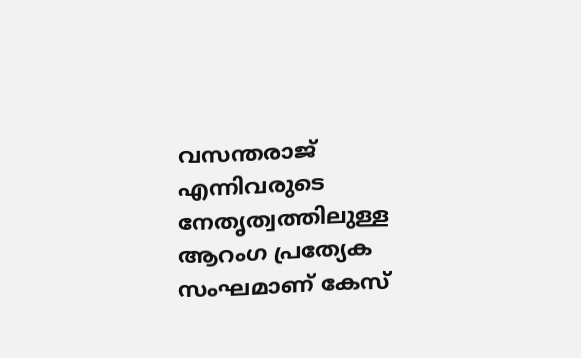വസന്തരാജ് എന്നിവരുടെ നേതൃത്വത്തിലുള്ള ആറംഗ പ്രത്യേക സംഘമാണ് കേസ്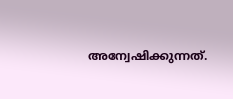അന്വേഷിക്കുന്നത്.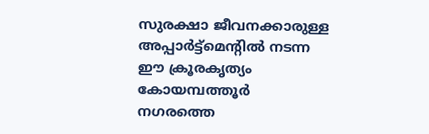സുരക്ഷാ ജീവനക്കാരുള്ള അപ്പാർട്ട്മെന്റിൽ നടന്ന ഈ ക്രൂരകൃത്യം കോയമ്പത്തൂർ നഗരത്തെ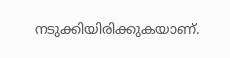നടുക്കിയിരിക്കുകയാണ്.